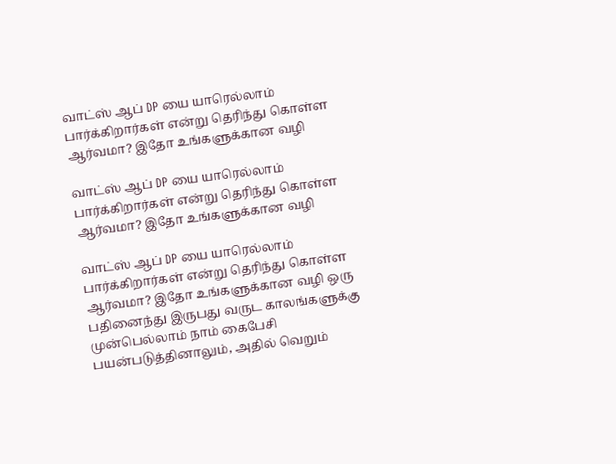வாட்ஸ் ஆப் DP யை யாரெல்லாம் பார்க்கிறார்கள் என்று தெரிந்து கொள்ள ஆர்வமா? இதோ உங்களுக்கான வழி

வாட்ஸ் ஆப் DP யை யாரெல்லாம் பார்க்கிறார்கள் என்று தெரிந்து கொள்ள ஆர்வமா? இதோ உங்களுக்கான வழி

வாட்ஸ் ஆப் DP யை யாரெல்லாம் பார்க்கிறார்கள் என்று தெரிந்து கொள்ள ஆர்வமா? இதோ உங்களுக்கான வழி ஒரு பதினைந்து இருபது வருட காலங்களுக்கு முன்பெல்லாம் நாம் கைபேசி பயன்படுத்தினாலும், அதில் வெறும்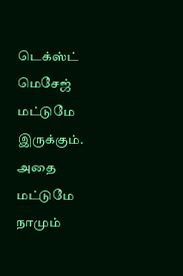டெக்ஸ்ட் மெசேஜ் மட்டுமே இருக்கும். அதை மட்டுமே நாமும்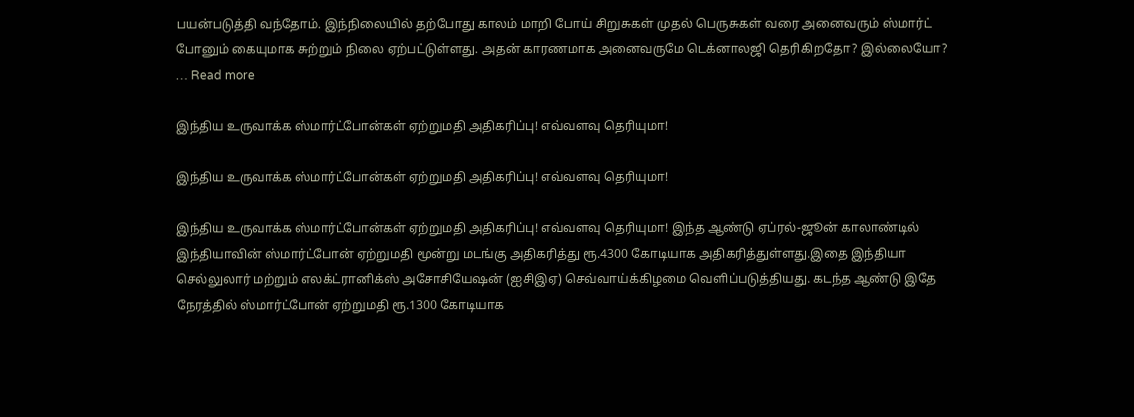பயன்படுத்தி வந்தோம். இந்நிலையில் தற்போது காலம் மாறி போய் சிறுசுகள் முதல் பெருசுகள் வரை அனைவரும் ஸ்மார்ட் போனும் கையுமாக சுற்றும் நிலை ஏற்பட்டுள்ளது. அதன் காரணமாக அனைவருமே டெக்னாலஜி தெரிகிறதோ? இல்லையோ? … Read more

இந்திய உருவாக்க ஸ்மார்ட்போன்கள் ஏற்றுமதி அதிகரிப்பு! எவ்வளவு தெரியுமா!

இந்திய உருவாக்க ஸ்மார்ட்போன்கள் ஏற்றுமதி அதிகரிப்பு! எவ்வளவு தெரியுமா!

இந்திய உருவாக்க ஸ்மார்ட்போன்கள் ஏற்றுமதி அதிகரிப்பு! எவ்வளவு தெரியுமா! இந்த ஆண்டு ஏப்ரல்-ஜூன் காலாண்டில் இந்தியாவின் ஸ்மார்ட்போன் ஏற்றுமதி மூன்று மடங்கு அதிகரித்து ரூ.4300 கோடியாக அதிகரித்துள்ளது.இதை இந்தியா செல்லுலார் மற்றும் எலக்ட்ரானிக்ஸ் அசோசியேஷன் (ஐசிஇஏ) செவ்வாய்க்கிழமை வெளிப்படுத்தியது. கடந்த ஆண்டு இதே நேரத்தில் ஸ்மார்ட்போன் ஏற்றுமதி ரூ.1300 கோடியாக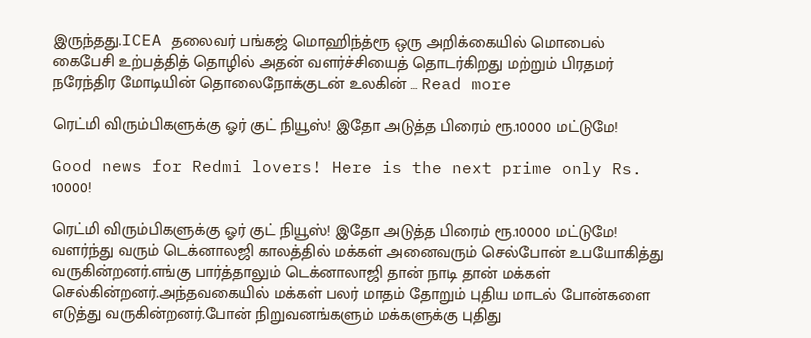இருந்தது.ICEA தலைவர் பங்கஜ் மொஹிந்த்ரூ ஒரு அறிக்கையில் மொபைல் கைபேசி உற்பத்தித் தொழில் அதன் வளர்ச்சியைத் தொடர்கிறது மற்றும் பிரதமர் நரேந்திர மோடியின் தொலைநோக்குடன் உலகின் … Read more

ரெட்மி விரும்பிகளுக்கு ஓர் குட் நியூஸ்! இதோ அடுத்த பிரைம் ரூ.10000 மட்டுமே!

Good news for Redmi lovers! Here is the next prime only Rs. 10000!

ரெட்மி விரும்பிகளுக்கு ஓர் குட் நியூஸ்! இதோ அடுத்த பிரைம் ரூ.10000 மட்டுமே! வளர்ந்து வரும் டெக்னாலஜி காலத்தில் மக்கள் அனைவரும் செல்போன் உபயோகித்து வருகின்றனர்.எங்கு பார்த்தாலும் டெக்னாலாஜி தான் நாடி தான் மக்கள் செல்கின்றனர்.அந்தவகையில் மக்கள் பலர் மாதம் தோறும் புதிய மாடல் போன்களை எடுத்து வருகின்றனர்.போன் நிறுவனங்களும் மக்களுக்கு புதிது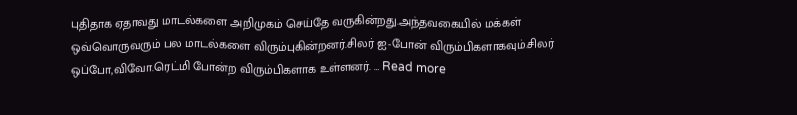புதிதாக ஏதாவது மாடல்களை அறிமுகம் செய்தே வருகின்றது.அந்தவகையில் மக்கள் ஒவ்வொருவரும் பல மாடல்களை விரும்புகின்றனர்.சிலர் ஐ-போன் விரும்பிகளாகவும்.சிலர் ஒப்போ,விவோ.ரெட்மி போன்ற விரும்பிகளாக உள்ளனர். … Read more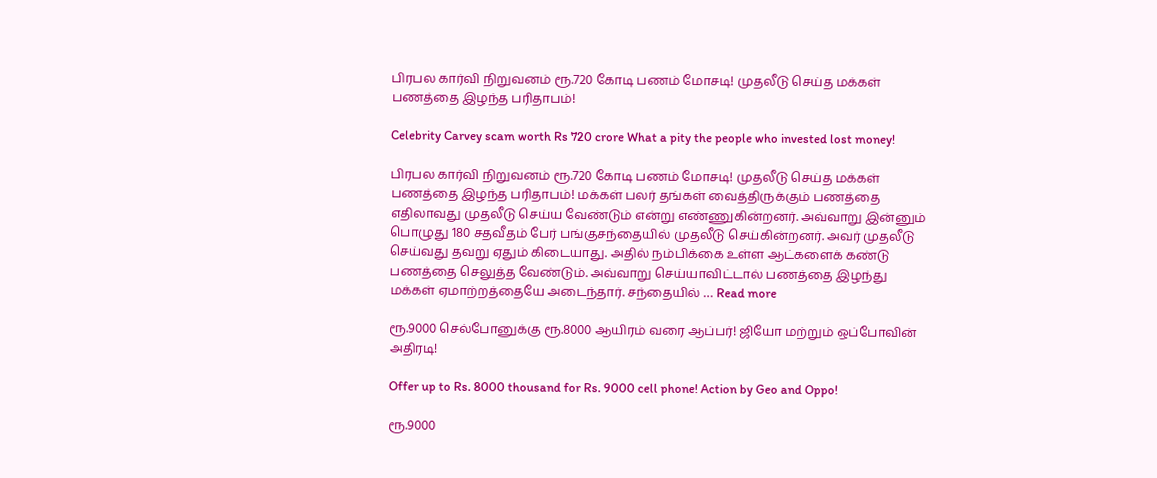பிரபல கார்வி நிறுவனம் ரூ.720 கோடி பணம் மோசடி! முதலீடு செய்த மக்கள் பணத்தை இழந்த பரிதாபம்!

Celebrity Carvey scam worth Rs 720 crore What a pity the people who invested lost money!

பிரபல கார்வி நிறுவனம் ரூ.720 கோடி பணம் மோசடி! முதலீடு செய்த மக்கள் பணத்தை இழந்த பரிதாபம்! மக்கள் பலர் தங்கள் வைத்திருக்கும் பணத்தை எதிலாவது முதலீடு செய்ய வேண்டும் என்று எண்ணுகின்றனர். அவ்வாறு இன்னும் பொழுது 180 சதவீதம் பேர் பங்குசந்தையில் முதலீடு செய்கின்றனர். அவர் முதலீடு செய்வது தவறு ஏதும் கிடையாது. அதில் நம்பிக்கை உள்ள ஆட்களைக் கண்டு பணத்தை செலுத்த வேண்டும். அவ்வாறு செய்யாவிட்டால் பணத்தை இழந்து மக்கள் ஏமாற்றத்தையே அடைந்தார். சந்தையில் … Read more

ரூ.9000 செல்போனுக்கு ரூ.8000 ஆயிரம் வரை ஆப்பர்! ஜியோ மற்றும் ஒப்போவின் அதிரடி!

Offer up to Rs. 8000 thousand for Rs. 9000 cell phone! Action by Geo and Oppo!

ரூ.9000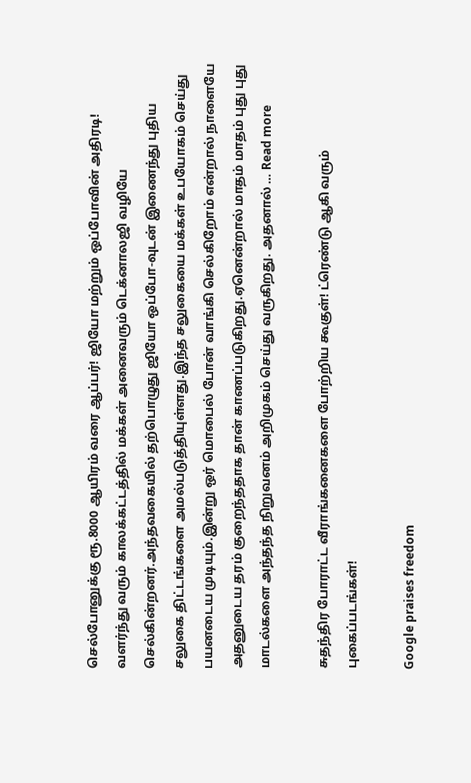செல்போனுக்கு ரூ.8000 ஆயிரம் வரை ஆப்பர்! ஜியோ மற்றும் ஒப்போவின் அதிரடி! வளர்ந்து வரும் காலக்கட்டத்தில் மக்கள் அனைவரும் டெக்னாலஜி வழியே செல்கின்றனர்.அந்தவகையில் தற்பொழுது ஜியோ ஒப்போ-வுடன் இணைந்து புதிய சலுகை திட்டங்களை அமல்படுத்தியுள்ளது.இந்த சலுகையை மக்கள் உபயோகம் செய்து பயனடைய முடியும்.இன்று ஒர் மொபைல் போன் வாங்கி செல்கிறோம் என்றால் நாளையே அதனுடைய தரம் குறைந்ததாக தான் காணப்படுகிறது.ஏனென்றால் மாதம் மாதம் புது புது மாடல்களை அந்தந்த நிறுவனம் அறிமுகம் செய்து வருகிறது. அதனால் … Read more

சுதந்திர போராட்ட வீராங்கனைகளை போற்றிய கூகுள்! ட்ரெண்டு ஆகி வரும் புகைப்படங்கள்!

Google praises freedom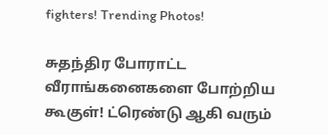fighters! Trending Photos!

சுதந்திர போராட்ட வீராங்கனைகளை போற்றிய கூகுள்! ட்ரெண்டு ஆகி வரும்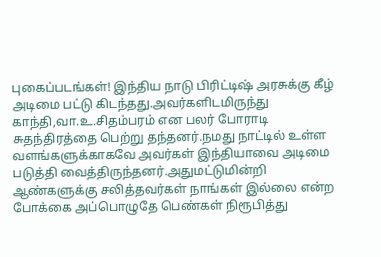புகைப்படங்கள்! இந்திய நாடு பிரிட்டிஷ் அரசுக்கு கீழ் அடிமை பட்டு கிடந்தது.அவர்களிடமிருந்து காந்தி,வா.உ.சிதம்பரம் என பலர் போராடி சுதந்திரத்தை பெற்று தந்தனர்.நமது நாட்டில் உள்ள வளங்களுக்காகவே அவர்கள் இந்தியாவை அடிமை படுத்தி வைத்திருந்தனர்.அதுமட்டுமின்றி ஆண்களுக்கு சலித்தவர்கள் நாங்கள் இல்லை என்ற போக்கை அப்பொழுதே பெண்கள் நிரூபித்து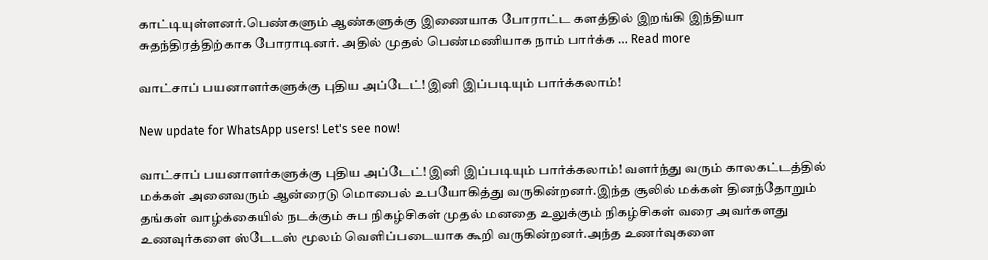காட்டியுள்ளனர்.பெண்களும் ஆண்களுக்கு இணையாக போராட்ட களத்தில் இறங்கி இந்தியா சுதந்திரத்திற்காக போராடினர். அதில் முதல் பெண்மணியாக நாம் பார்க்க … Read more

வாட்சாப் பயனாளர்களுக்கு புதிய அப்டேட்! இனி இப்படியும் பார்க்கலாம்!

New update for WhatsApp users! Let's see now!

வாட்சாப் பயனாளர்களுக்கு புதிய அப்டேட்! இனி இப்படியும் பார்க்கலாம்! வளர்ந்து வரும் காலகட்டத்தில் மக்கள் அனைவரும் ஆன்ரைடு மொபைல் உபயோகித்து வருகின்றனர்.இந்த சூலில் மக்கள் தினந்தோறும் தங்கள் வாழ்க்கையில் நடக்கும் சுப நிகழ்சிகள் முதல் மனதை உலுக்கும் நிகழ்சிகள் வரை அவர்களது உணவுர்களை ஸ்டேடஸ் மூலம் வெளிப்படையாக கூறி வருகின்றனர்.அந்த உணர்வுகளை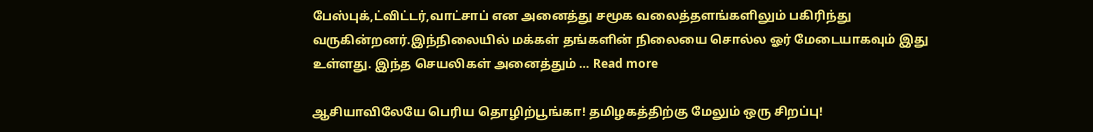பேஸ்புக்,ட்விட்டர்,வாட்சாப் என அனைத்து சமூக வலைத்தளங்களிலும் பகிரிந்து வருகின்றனர்.இந்நிலையில் மக்கள் தங்களின் நிலையை சொல்ல ஓர் மேடையாகவும் இது உள்ளது. இந்த செயலிகள் அனைத்தும் … Read more

ஆசியாவிலேயே பெரிய தொழிற்பூங்கா! தமிழகத்திற்கு மேலும் ஒரு சிறப்பு!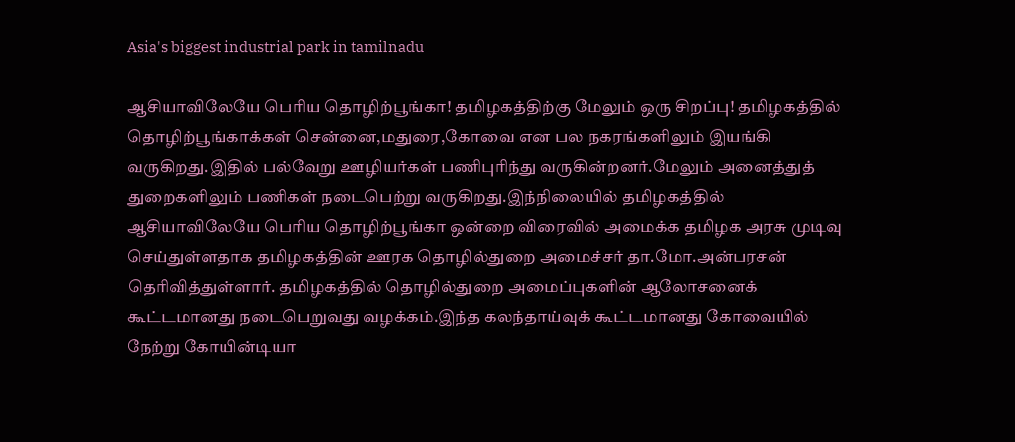Asia's biggest industrial park in tamilnadu

ஆசியாவிலேயே பெரிய தொழிற்பூங்கா! தமிழகத்திற்கு மேலும் ஒரு சிறப்பு! தமிழகத்தில் தொழிற்பூங்காக்கள் சென்னை,மதுரை,கோவை என பல நகரங்களிலும் இயங்கி வருகிறது.இதில் பல்வேறு ஊழியர்கள் பணிபுரிந்து வருகின்றனர்.மேலும் அனைத்துத் துறைகளிலும் பணிகள் நடைபெற்று வருகிறது.இந்நிலையில் தமிழகத்தில் ஆசியாவிலேயே பெரிய தொழிற்பூங்கா ஒன்றை விரைவில் அமைக்க தமிழக அரசு முடிவு செய்துள்ளதாக தமிழகத்தின் ஊரக தொழில்துறை அமைச்சர் தா.மோ.அன்பரசன் தெரிவித்துள்ளார். தமிழகத்தில் தொழில்துறை அமைப்புகளின் ஆலோசனைக் கூட்டமானது நடைபெறுவது வழக்கம்.இந்த கலந்தாய்வுக் கூட்டமானது கோவையில் நேற்று கோயின்டியா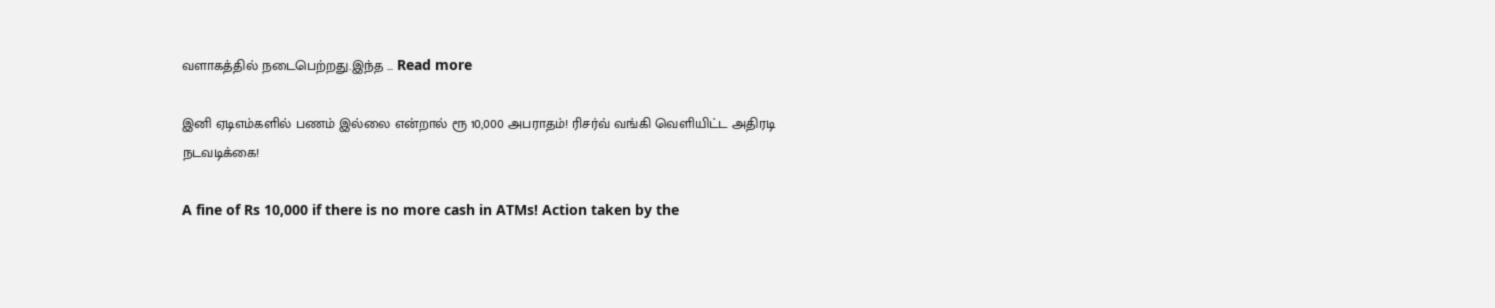வளாகத்தில் நடைபெற்றது.இந்த … Read more

இனி ஏடிஎம்களில் பணம் இல்லை என்றால் ரூ 10,000 அபராதம்! ரிசர்வ் வங்கி வெளியிட்ட அதிரடி நடவடிக்கை!

A fine of Rs 10,000 if there is no more cash in ATMs! Action taken by the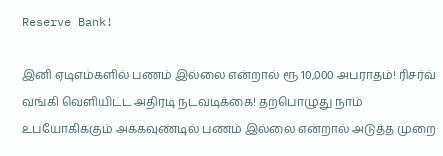Reserve Bank!

இனி ஏடிஎம்களில் பணம் இல்லை என்றால் ரூ 10,000 அபராதம்! ரிசர்வ் வங்கி வெளியிட்ட அதிரடி நடவடிக்கை! தற்பொழுது நாம் உபயோகிக்கும் அக்கவுண்டில் பணம் இல்லை என்றால் அடுத்த முறை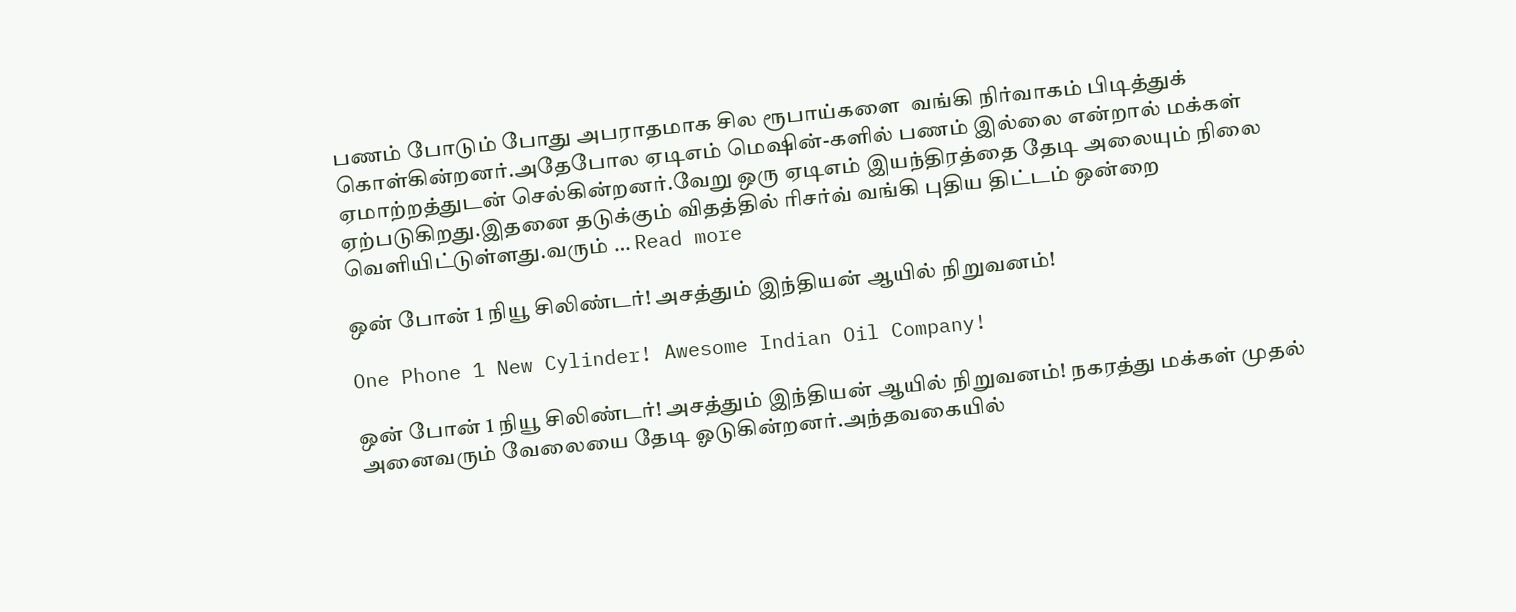பணம் போடும் போது அபராதமாக சில ரூபாய்களை  வங்கி நிர்வாகம் பிடித்துக் கொள்கின்றனர்.அதேபோல ஏடிஎம் மெஷின்-களில் பணம் இல்லை என்றால் மக்கள் ஏமாற்றத்துடன் செல்கின்றனர்.வேறு ஒரு ஏடிஎம் இயந்திரத்தை தேடி அலையும் நிலை ஏற்படுகிறது.இதனை தடுக்கும் விதத்தில் ரிசர்வ் வங்கி புதிய திட்டம் ஒன்றை வெளியிட்டுள்ளது.வரும் … Read more

ஒன் போன் 1 நியூ சிலிண்டர்! அசத்தும் இந்தியன் ஆயில் நிறுவனம்!

One Phone 1 New Cylinder! Awesome Indian Oil Company!

ஒன் போன் 1 நியூ சிலிண்டர்! அசத்தும் இந்தியன் ஆயில் நிறுவனம்! நகரத்து மக்கள் முதல் அனைவரும் வேலையை தேடி ஓடுகின்றனர்.அந்தவகையில்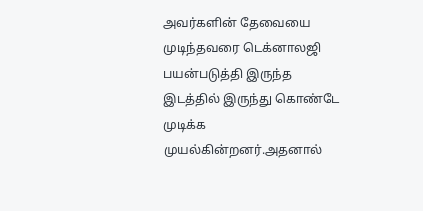அவர்களின் தேவையை முடிந்தவரை டெக்னாலஜி பயன்படுத்தி இருந்த இடத்தில் இருந்து கொண்டே முடிக்க முயல்கின்றனர்.அதனால்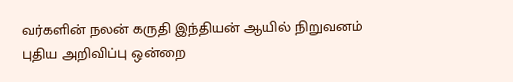வர்களின் நலன் கருதி இந்தியன் ஆயில் நிறுவனம் புதிய அறிவிப்பு ஒன்றை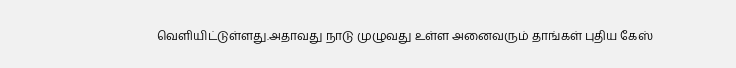வெளியிட்டுள்ளது.அதாவது நாடு முழுவது உள்ள அனைவரும் தாங்கள் புதிய கேஸ்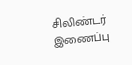சிலிண்டர் இணைப்பு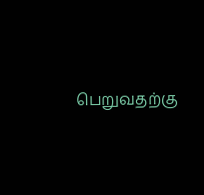பெறுவதற்கு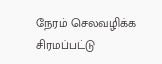நேரம் செலவழிக்க சிரமப்பட்டு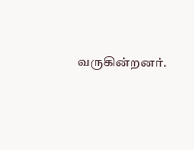வருகின்றனர்.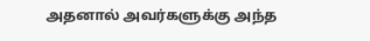அதனால் அவர்களுக்கு அந்த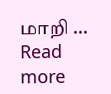மாறி … Read more